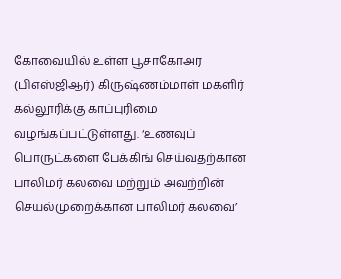கோவையில் உள்ள பூசாகோஅர (பிஎஸ்ஜிஆர்) கிருஷ்ணம்மாள் மகளிர் கல்லூரிக்கு காப்புரிமை வழங்கப்பட்டுள்ளது. ‘உணவுப் பொருட்களை பேக்கிங் செய்வதற்கான பாலிமர் கலவை மற்றும் அவற்றின் செயல்முறைக்கான பாலிமர் கலவை’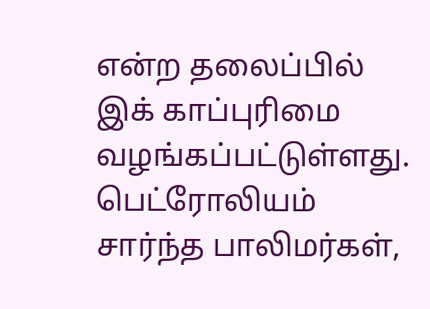என்ற தலைப்பில் இக் காப்புரிமை வழங்கப்பட்டுள்ளது.
பெட்ரோலியம் சார்ந்த பாலிமர்கள்,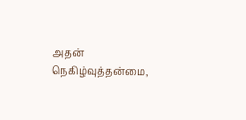அதன் நெகிழ்வுத்தன்மை,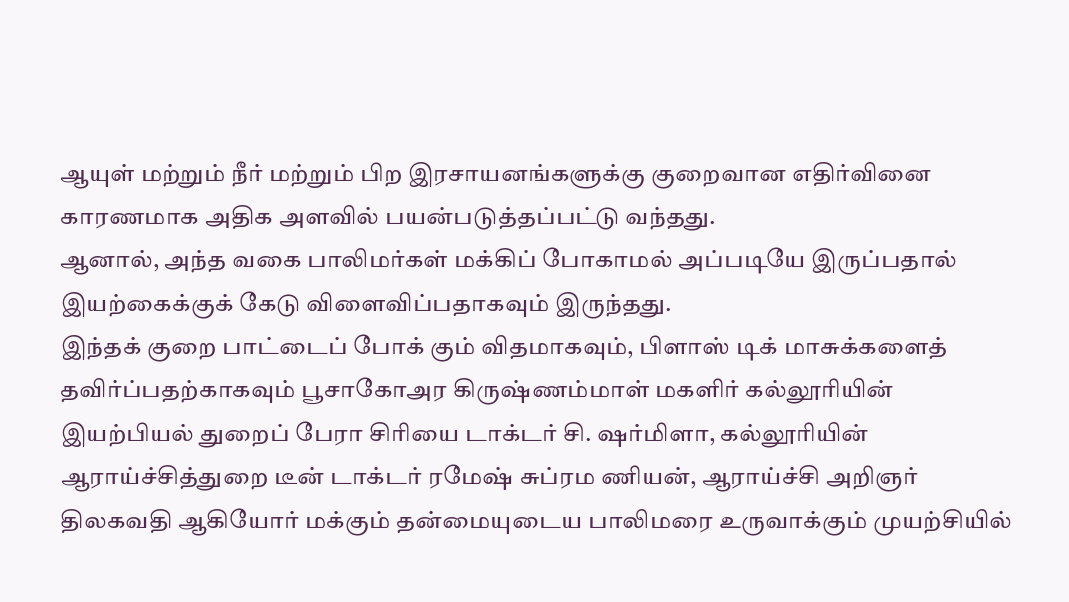ஆயுள் மற்றும் நீர் மற்றும் பிற இரசாயனங்களுக்கு குறைவான எதிர்வினை காரணமாக அதிக அளவில் பயன்படுத்தப்பட்டு வந்தது.
ஆனால், அந்த வகை பாலிமர்கள் மக்கிப் போகாமல் அப்படியே இருப்பதால் இயற்கைக்குக் கேடு விளைவிப்பதாகவும் இருந்தது.
இந்தக் குறை பாட்டைப் போக் கும் விதமாகவும், பிளாஸ் டிக் மாசுக்களைத் தவிர்ப்பதற்காகவும் பூசாகோஅர கிருஷ்ணம்மாள் மகளிர் கல்லூரியின் இயற்பியல் துறைப் பேரா சிரியை டாக்டர் சி. ஷர்மிளா, கல்லூரியின் ஆராய்ச்சித்துறை டீன் டாக்டர் ரமேஷ் சுப்ரம ணியன், ஆராய்ச்சி அறிஞர் திலகவதி ஆகியோர் மக்கும் தன்மையுடைய பாலிமரை உருவாக்கும் முயற்சியில்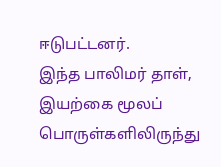ஈடுபட்டனர்.
இந்த பாலிமர் தாள், இயற்கை மூலப் பொருள்களிலிருந்து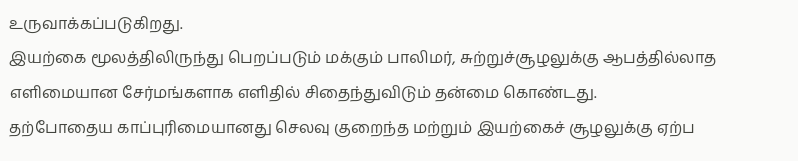உருவாக்கப்படுகிறது.
இயற்கை மூலத்திலிருந்து பெறப்படும் மக்கும் பாலிமர், சுற்றுச்சூழலுக்கு ஆபத்தில்லாத எளிமையான சேர்மங்களாக எளிதில் சிதைந்துவிடும் தன்மை கொண்டது.
தற்போதைய காப்புரிமையானது செலவு குறைந்த மற்றும் இயற்கைச் சூழலுக்கு ஏற்ப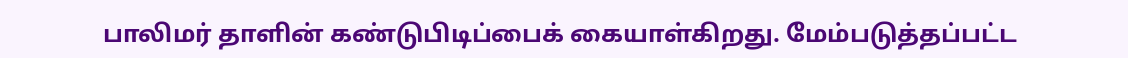பாலிமர் தாளின் கண்டுபிடிப்பைக் கையாள்கிறது. மேம்படுத்தப்பட்ட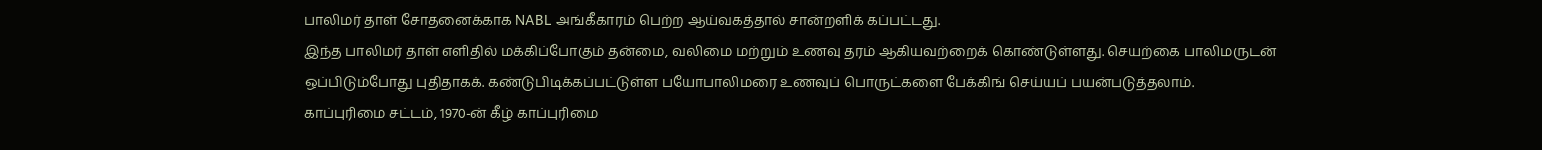பாலிமர் தாள் சோதனைக்காக NABL அங்கீகாரம் பெற்ற ஆய்வகத்தால் சான்றளிக் கப்பட்டது.
இந்த பாலிமர் தாள் எளிதில் மக்கிப்போகும் தன்மை, வலிமை மற்றும் உணவு தரம் ஆகியவற்றைக் கொண்டுள்ளது. செயற்கை பாலிமருடன் ஒப்பிடும்போது புதிதாகக். கண்டுபிடிக்கப்பட்டுள்ள பயோபாலிமரை உணவுப் பொருட்களை பேக்கிங் செய்யப் பயன்படுத்தலாம்.
காப்புரிமை சட்டம், 1970-ன் கீழ் காப்புரிமை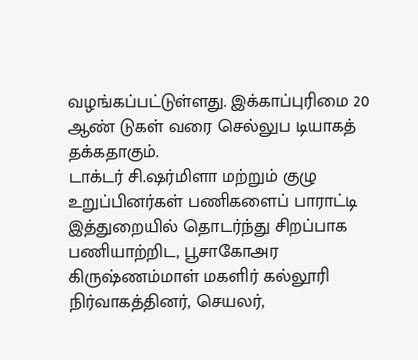வழங்கப்பட்டுள்ளது. இக்காப்புரிமை 20 ஆண் டுகள் வரை செல்லுப டியாகத் தக்கதாகும்.
டாக்டர் சி.ஷர்மிளா மற்றும் குழு உறுப்பினர்கள் பணிகளைப் பாராட்டி இத்துறையில் தொடர்ந்து சிறப்பாக பணியாற்றிட, பூசாகோஅர கிருஷ்ணம்மாள் மகளிர் கல்லூரி நிர்வாகத்தினர், செயலர்,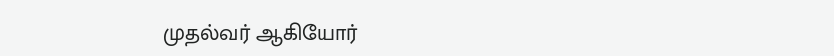முதல்வர் ஆகியோர்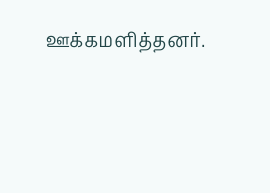ஊக்கமளித்தனர்.